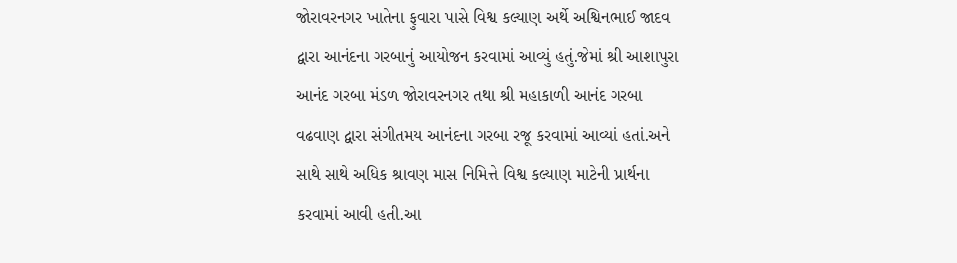જોરાવરનગર ખાતેના ફુવારા પાસે વિશ્વ કલ્યાણ અર્થે અશ્વિનભાઈ જાદવ દ્વારા આનંદના ગરબાનું આયોજન કરવામાં આવ્યું હતું.જેમાં શ્રી આશાપુરા આનંદ ગરબા મંડળ જોરાવરનગર તથા શ્રી મહાકાળી આનંદ ગરબા વઢવાણ દ્વારા સંગીતમય આનંદના ગરબા રજૂ કરવામાં આવ્યાં હતાં.અને સાથે સાથે અધિક શ્રાવણ માસ નિમિત્તે વિશ્વ કલ્યાણ માટેની પ્રાર્થના કરવામાં આવી હતી.આ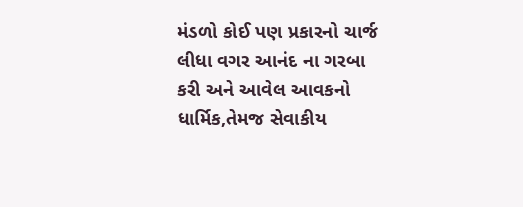મંડળો કોઈ પણ પ્રકારનો ચાર્જ લીધા વગર આનંદ ના ગરબા કરી અને આવેલ આવકનો ધાર્મિક,તેમજ સેવાકીય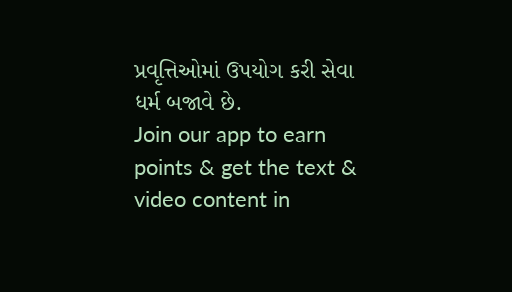પ્રવૃત્તિઓમાં ઉપયોગ કરી સેવા ધર્મ બજાવે છે.
Join our app to earn points & get the text & video content in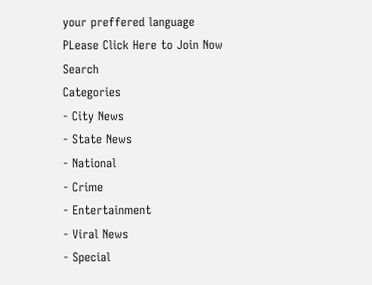your preffered language
PLease Click Here to Join Now
Search
Categories
- City News
- State News
- National
- Crime
- Entertainment
- Viral News
- Special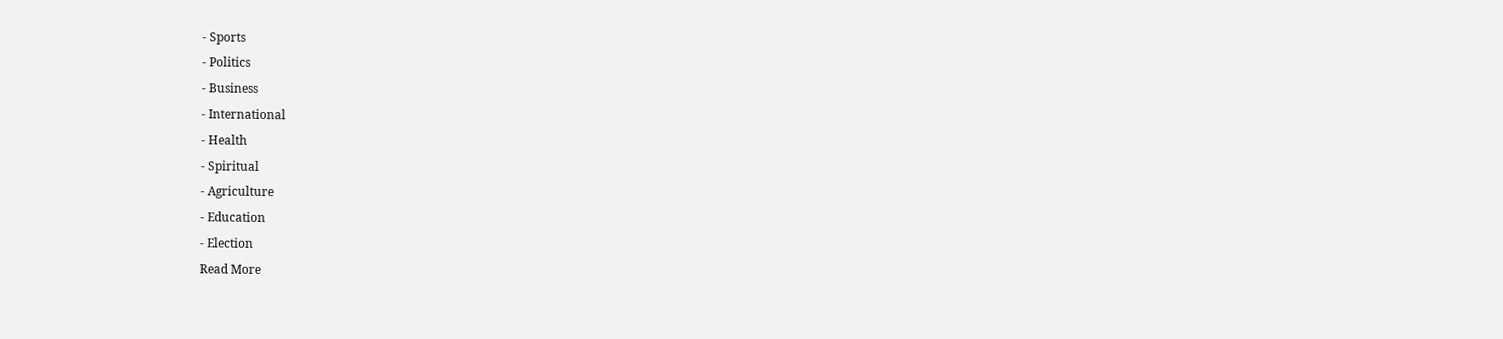- Sports
- Politics
- Business
- International
- Health
- Spiritual
- Agriculture
- Education
- Election
Read More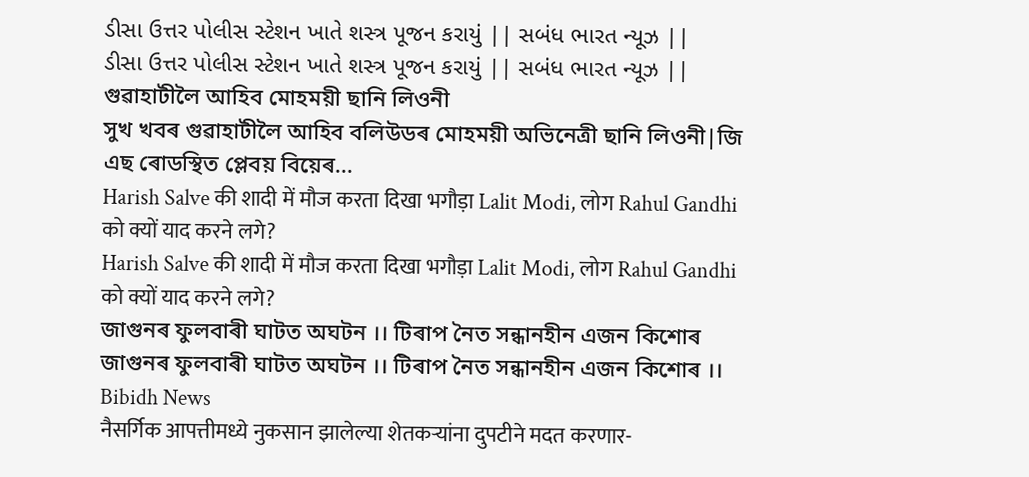ડીસા ઉત્તર પોલીસ સ્ટેશન ખાતે શસ્ત્ર પૂજન કરાયું || સબંધ ભારત ન્યૂઝ ||
ડીસા ઉત્તર પોલીસ સ્ટેશન ખાતે શસ્ત્ર પૂજન કરાયું || સબંધ ભારત ન્યૂઝ ||
গুৱাহাটীলৈ আহিব মোহময়ী ছানি লিওনী
সুখ খবৰ গুৱাহাটীলৈ আহিব বলিউডৰ মোহময়ী অভিনেত্ৰী ছানি লিওনী|জি এছ ৰোডস্থিত প্লেবয় বিয়েৰ...
Harish Salve की शादी में मौज करता दिखा भगौड़ा Lalit Modi, लोग Rahul Gandhi को क्यों याद करने लगे?
Harish Salve की शादी में मौज करता दिखा भगौड़ा Lalit Modi, लोग Rahul Gandhi को क्यों याद करने लगे?
জাগুনৰ ফুলবাৰী ঘাটত অঘটন ।। টিৰাপ নৈত সন্ধানহীন এজন কিশোৰ
জাগুনৰ ফুলবাৰী ঘাটত অঘটন ।। টিৰাপ নৈত সন্ধানহীন এজন কিশোৰ ।। Bibidh News
नैसर्गिक आपत्तीमध्ये नुकसान झालेल्या शेतकऱ्यांना दुपटीने मदत करणार-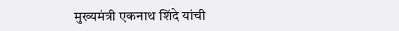मुख्यमंत्री एकनाथ शिंदे यांची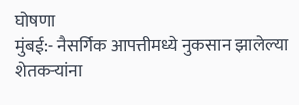घोषणा
मुंबई:- नैसर्गिक आपत्तीमध्ये नुकसान झालेल्या शेतकऱ्यांना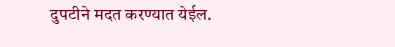दुपटीने मदत करण्यात येईल.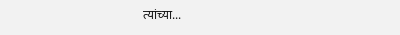त्यांच्या...